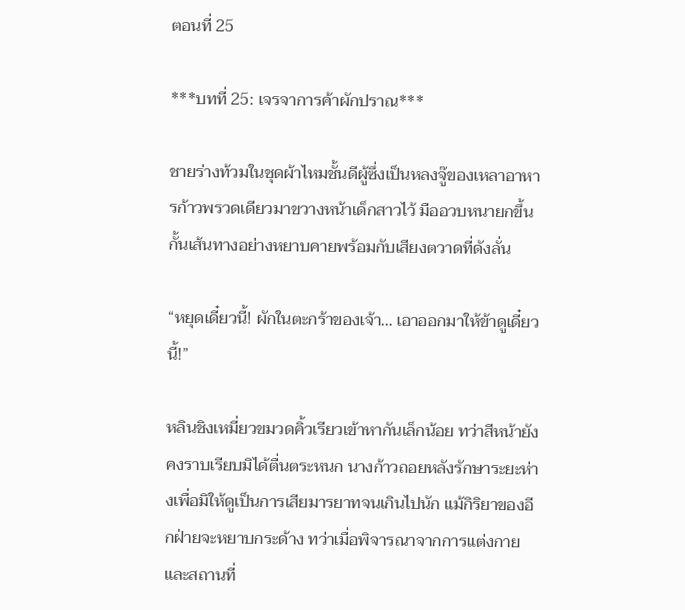ตอนที่ 25

***บทที่ 25: เจรจาการค้าผักปราณ***

ชายร่างท้วมในชุดผ้าไหมชั้นดีผู้ซึ่งเป็นหลงจู๊ของเหลาอาหารก้าวพรวดเดียวมาขวางหน้าเด็กสาวไว้ มืออวบหนายกขึ้นกั้นเส้นทางอย่างหยาบคายพร้อมกับเสียงตวาดที่ดังลั่น

“หยุดเดี๋ยวนี้! ผักในตะกร้าของเจ้า... เอาออกมาให้ข้าดูเดี๋ยวนี้!”

หลินชิงเหมี่ยวขมวดคิ้วเรียวเข้าหากันเล็กน้อย ทว่าสีหน้ายังคงราบเรียบมิได้ตื่นตระหนก นางก้าวถอยหลังรักษาระยะห่างเพื่อมิให้ดูเป็นการเสียมารยาทจนเกินไปนัก แม้กิริยาของอีกฝ่ายจะหยาบกระด้าง ทว่าเมื่อพิจารณาจากการแต่งกายและสถานที่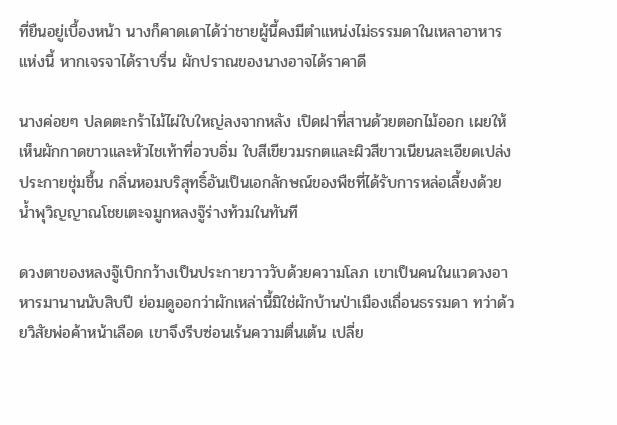ที่ยืนอยู่เบื้องหน้า นางก็คาดเดาได้ว่าชายผู้นี้คงมีตำแหน่งไม่ธรรมดาในเหลาอาหารแห่งนี้ หากเจรจาได้ราบรื่น ผักปราณของนางอาจได้ราคาดี

นางค่อยๆ ปลดตะกร้าไม้ไผ่ใบใหญ่ลงจากหลัง เปิดฝาที่สานด้วยตอกไม้ออก เผยให้เห็นผักกาดขาวและหัวไชเท้าที่อวบอิ่ม ใบสีเขียวมรกตและผิวสีขาวเนียนละเอียดเปล่งประกายชุ่มชื้น กลิ่นหอมบริสุทธิ์อันเป็นเอกลักษณ์ของพืชที่ได้รับการหล่อเลี้ยงด้วยน้ำพุวิญญาณโชยเตะจมูกหลงจู๊ร่างท้วมในทันที

ดวงตาของหลงจู๊เบิกกว้างเป็นประกายวาววับด้วยความโลภ เขาเป็นคนในแวดวงอาหารมานานนับสิบปี ย่อมดูออกว่าผักเหล่านี้มิใช่ผักบ้านป่าเมืองเถื่อนธรรมดา ทว่าด้วยวิสัยพ่อค้าหน้าเลือด เขาจึงรีบซ่อนเร้นความตื่นเต้น เปลี่ย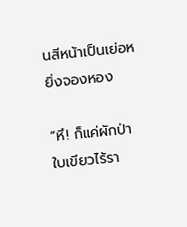นสีหน้าเป็นเย่อหยิ่งจองหอง

“หึ! ก็แค่ผักป่าใบเขียวไร้รา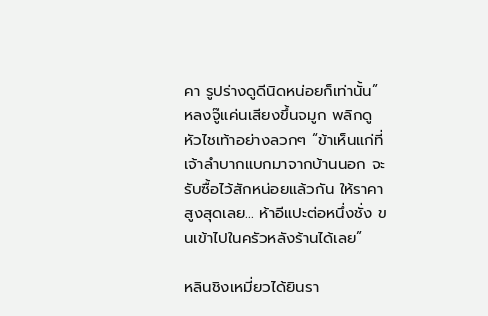คา รูปร่างดูดีนิดหน่อยก็เท่านั้น” หลงจู๊แค่นเสียงขึ้นจมูก พลิกดูหัวไชเท้าอย่างลวกๆ “ข้าเห็นแก่ที่เจ้าลำบากแบกมาจากบ้านนอก จะรับซื้อไว้สักหน่อยแล้วกัน ให้ราคาสูงสุดเลย... ห้าอีแปะต่อหนึ่งชั่ง ขนเข้าไปในครัวหลังร้านได้เลย”

หลินชิงเหมี่ยวได้ยินรา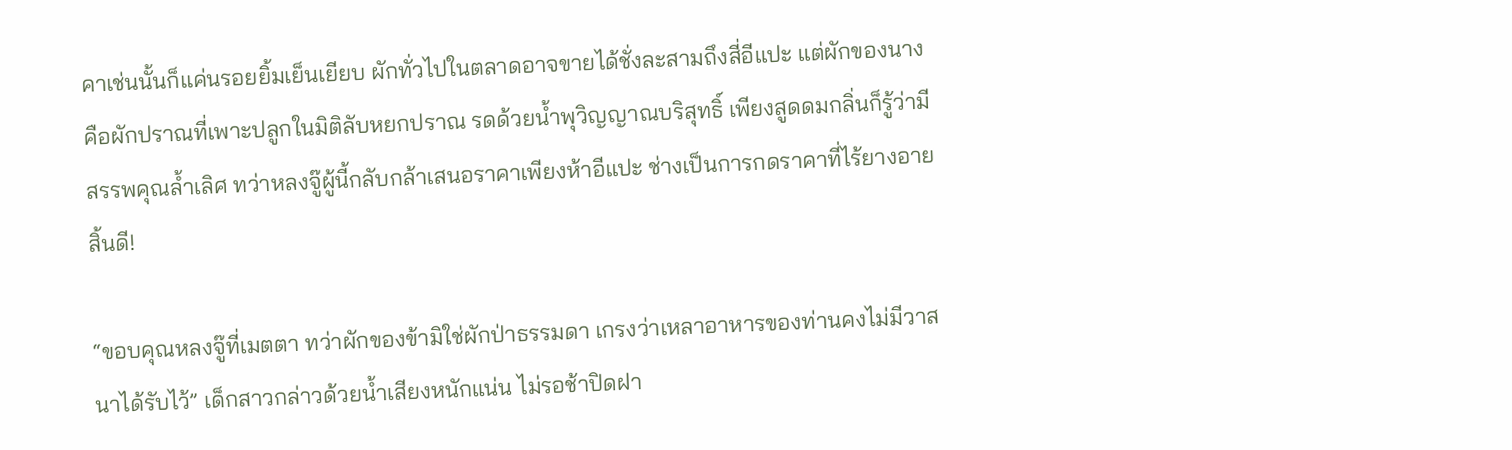คาเช่นนั้นก็แค่นรอยยิ้มเย็นเยียบ ผักทั่วไปในตลาดอาจขายได้ชั่งละสามถึงสี่อีแปะ แต่ผักของนางคือผักปราณที่เพาะปลูกในมิติลับหยกปราณ รดด้วยน้ำพุวิญญาณบริสุทธิ์ เพียงสูดดมกลิ่นก็รู้ว่ามีสรรพคุณล้ำเลิศ ทว่าหลงจู๊ผู้นี้กลับกล้าเสนอราคาเพียงห้าอีแปะ ช่างเป็นการกดราคาที่ไร้ยางอายสิ้นดี!

“ขอบคุณหลงจู๊ที่เมตตา ทว่าผักของข้ามิใช่ผักป่าธรรมดา เกรงว่าเหลาอาหารของท่านคงไม่มีวาสนาได้รับไว้” เด็กสาวกล่าวด้วยน้ำเสียงหนักแน่น ไม่รอช้าปิดฝา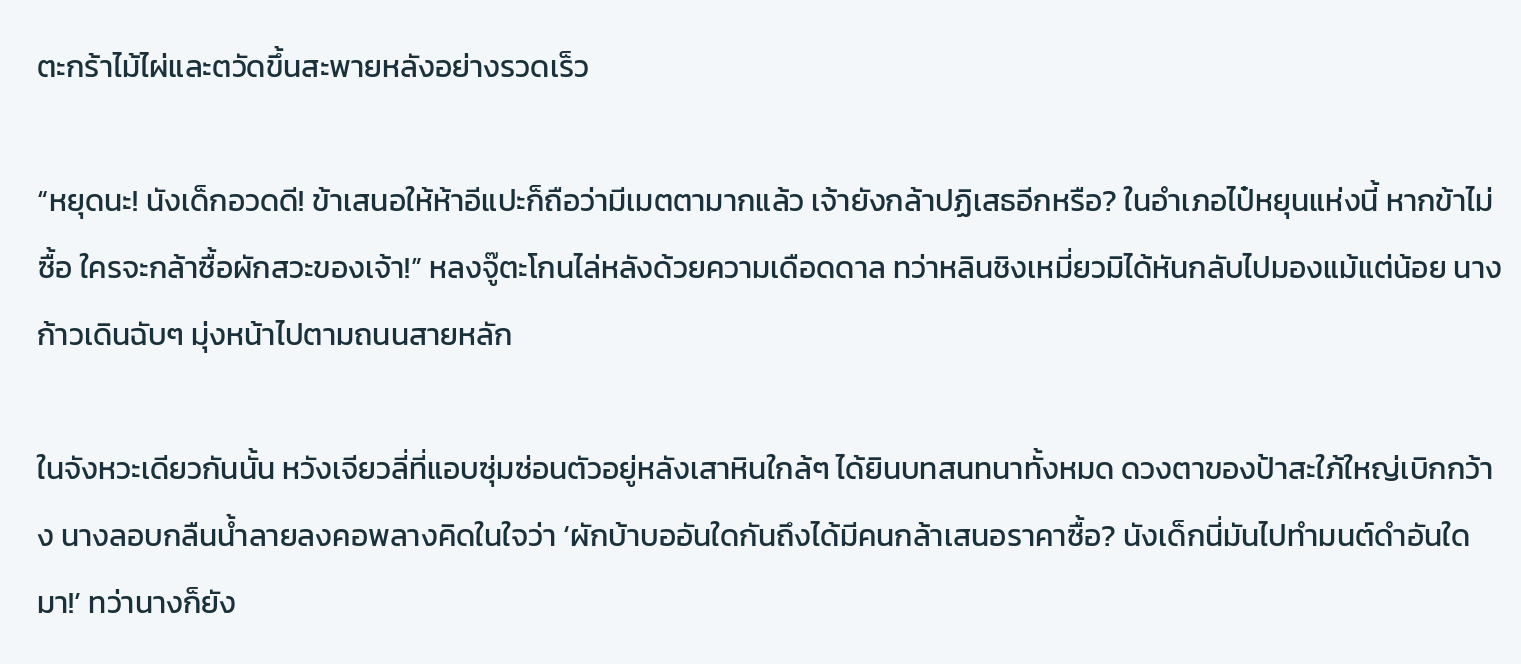ตะกร้าไม้ไผ่และตวัดขึ้นสะพายหลังอย่างรวดเร็ว

“หยุดนะ! นังเด็กอวดดี! ข้าเสนอให้ห้าอีแปะก็ถือว่ามีเมตตามากแล้ว เจ้ายังกล้าปฏิเสธอีกหรือ? ในอำเภอไป๋หยุนแห่งนี้ หากข้าไม่ซื้อ ใครจะกล้าซื้อผักสวะของเจ้า!” หลงจู๊ตะโกนไล่หลังด้วยความเดือดดาล ทว่าหลินชิงเหมี่ยวมิได้หันกลับไปมองแม้แต่น้อย นางก้าวเดินฉับๆ มุ่งหน้าไปตามถนนสายหลัก

ในจังหวะเดียวกันนั้น หวังเจียวลี่ที่แอบซุ่มซ่อนตัวอยู่หลังเสาหินใกล้ๆ ได้ยินบทสนทนาทั้งหมด ดวงตาของป้าสะใภ้ใหญ่เบิกกว้าง นางลอบกลืนน้ำลายลงคอพลางคิดในใจว่า ‘ผักบ้าบออันใดกันถึงได้มีคนกล้าเสนอราคาซื้อ? นังเด็กนี่มันไปทำมนต์ดำอันใดมา!’ ทว่านางก็ยัง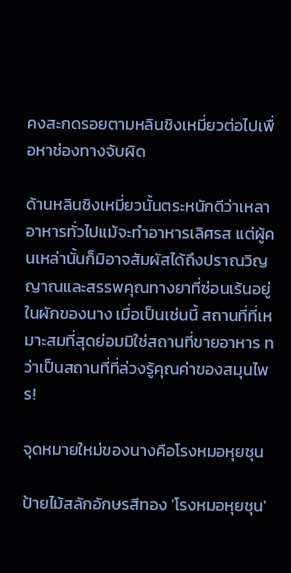คงสะกดรอยตามหลินชิงเหมี่ยวต่อไปเพื่อหาช่องทางจับผิด

ด้านหลินชิงเหมี่ยวนั้นตระหนักดีว่าเหลาอาหารทั่วไปแม้จะทำอาหารเลิศรส แต่ผู้คนเหล่านั้นก็มิอาจสัมผัสได้ถึงปราณวิญญาณและสรรพคุณทางยาที่ซ่อนเร้นอยู่ในผักของนาง เมื่อเป็นเช่นนี้ สถานที่ที่เหมาะสมที่สุดย่อมมิใช่สถานที่ขายอาหาร ทว่าเป็นสถานที่ที่ล่วงรู้คุณค่าของสมุนไพร!

จุดหมายใหม่ของนางคือโรงหมอหุยชุน

ป้ายไม้สลักอักษรสีทอง 'โรงหมอหุยชุน'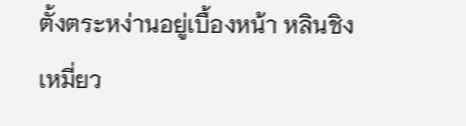ตั้งตระหง่านอยู่เบื้องหน้า หลินชิงเหมี่ยว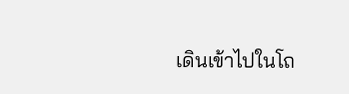เดินเข้าไปในโถ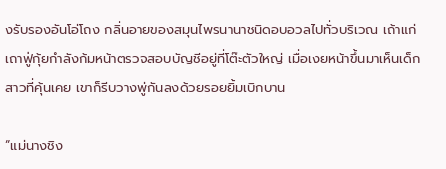งรับรองอันโอ่โถง กลิ่นอายของสมุนไพรนานาชนิดอบอวลไปทั่วบริเวณ เถ้าแก่เถาฟู่กุ้ยกำลังก้มหน้าตรวจสอบบัญชีอยู่ที่โต๊ะตัวใหญ่ เมื่อเงยหน้าขึ้นมาเห็นเด็กสาวที่คุ้นเคย เขาก็รีบวางพู่กันลงด้วยรอยยิ้มเบิกบาน

“แม่นางชิง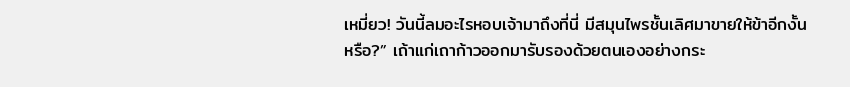เหมี่ยว! วันนี้ลมอะไรหอบเจ้ามาถึงที่นี่ มีสมุนไพรชั้นเลิศมาขายให้ข้าอีกงั้นหรือ?” เถ้าแก่เถาก้าวออกมารับรองด้วยตนเองอย่างกระ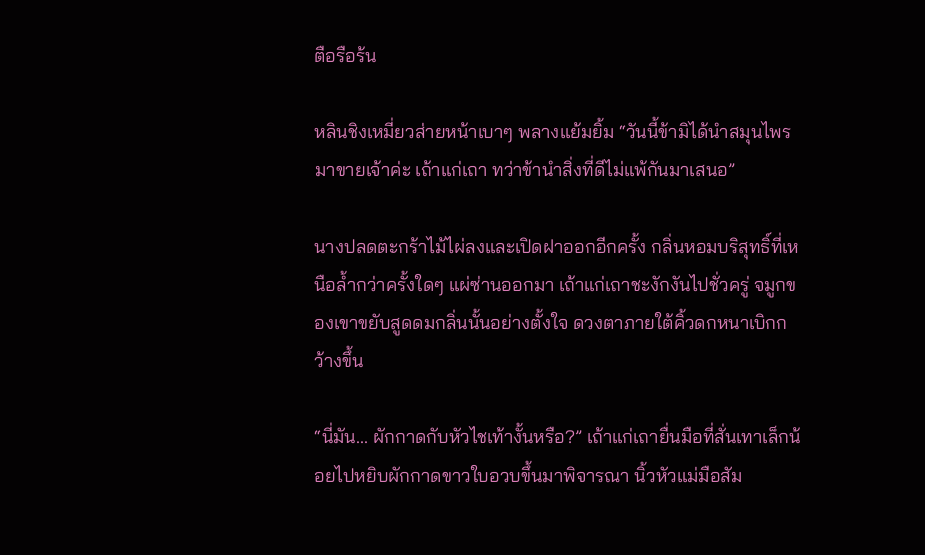ตือรือร้น

หลินชิงเหมี่ยวส่ายหน้าเบาๆ พลางแย้มยิ้ม “วันนี้ข้ามิได้นำสมุนไพรมาขายเจ้าค่ะ เถ้าแก่เถา ทว่าข้านำสิ่งที่ดีไม่แพ้กันมาเสนอ”

นางปลดตะกร้าไม้ไผ่ลงและเปิดฝาออกอีกครั้ง กลิ่นหอมบริสุทธิ์ที่เหนือล้ำกว่าครั้งใดๆ แผ่ซ่านออกมา เถ้าแก่เถาชะงักงันไปชั่วครู่ จมูกของเขาขยับสูดดมกลิ่นนั้นอย่างตั้งใจ ดวงตาภายใต้คิ้วดกหนาเบิกกว้างขึ้น

“นี่มัน... ผักกาดกับหัวไชเท้างั้นหรือ?” เถ้าแก่เถายื่นมือที่สั่นเทาเล็กน้อยไปหยิบผักกาดขาวใบอวบขึ้นมาพิจารณา นิ้วหัวแม่มือสัม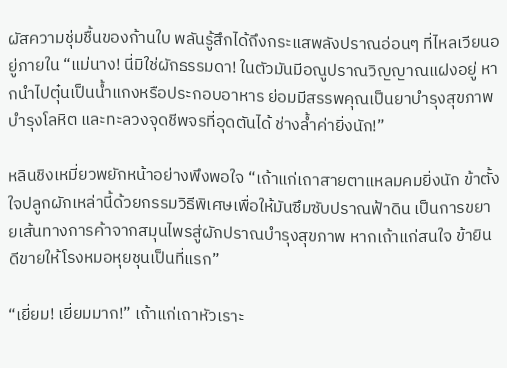ผัสความชุ่มชื้นของก้านใบ พลันรู้สึกได้ถึงกระแสพลังปราณอ่อนๆ ที่ไหลเวียนอยู่ภายใน “แม่นาง! นี่มิใช่ผักธรรมดา! ในตัวมันมีอณูปราณวิญญาณแฝงอยู่ หากนำไปตุ๋นเป็นน้ำแกงหรือประกอบอาหาร ย่อมมีสรรพคุณเป็นยาบำรุงสุขภาพ บำรุงโลหิต และทะลวงจุดชีพจรที่อุดตันได้ ช่างล้ำค่ายิ่งนัก!”

หลินชิงเหมี่ยวพยักหน้าอย่างพึงพอใจ “เถ้าแก่เถาสายตาแหลมคมยิ่งนัก ข้าตั้งใจปลูกผักเหล่านี้ด้วยกรรมวิธีพิเศษเพื่อให้มันซึมซับปราณฟ้าดิน เป็นการขยายเส้นทางการค้าจากสมุนไพรสู่ผักปราณบำรุงสุขภาพ หากเถ้าแก่สนใจ ข้ายินดีขายให้โรงหมอหุยชุนเป็นที่แรก”

“เยี่ยม! เยี่ยมมาก!” เถ้าแก่เถาหัวเราะ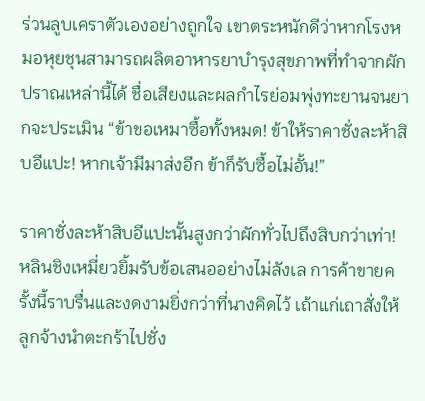ร่วนลูบเคราตัวเองอย่างถูกใจ เขาตระหนักดีว่าหากโรงหมอหุยชุนสามารถผลิตอาหารยาบำรุงสุขภาพที่ทำจากผักปราณเหล่านี้ได้ ชื่อเสียงและผลกำไรย่อมพุ่งทะยานจนยากจะประเมิน “ข้าขอเหมาซื้อทั้งหมด! ข้าให้ราคาชั่งละห้าสิบอีแปะ! หากเจ้ามีมาส่งอีก ข้าก็รับซื้อไม่อั้น!”

ราคาชั่งละห้าสิบอีแปะนั้นสูงกว่าผักทั่วไปถึงสิบกว่าเท่า! หลินชิงเหมี่ยวยิ้มรับข้อเสนออย่างไม่ลังเล การค้าขายครั้งนี้ราบรื่นและงดงามยิ่งกว่าที่นางคิดไว้ เถ้าแก่เถาสั่งให้ลูกจ้างนำตะกร้าไปชั่ง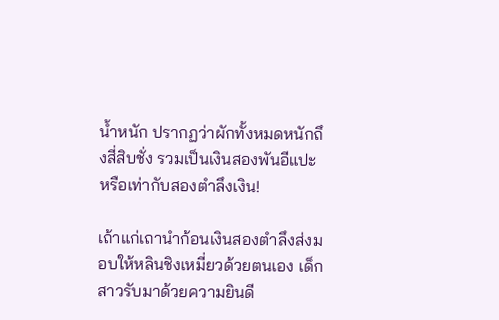น้ำหนัก ปรากฏว่าผักทั้งหมดหนักถึงสี่สิบชั่ง รวมเป็นเงินสองพันอีแปะ หรือเท่ากับสองตำลึงเงิน!

เถ้าแก่เถานำก้อนเงินสองตำลึงส่งมอบให้หลินชิงเหมี่ยวด้วยตนเอง เด็กสาวรับมาด้วยความยินดี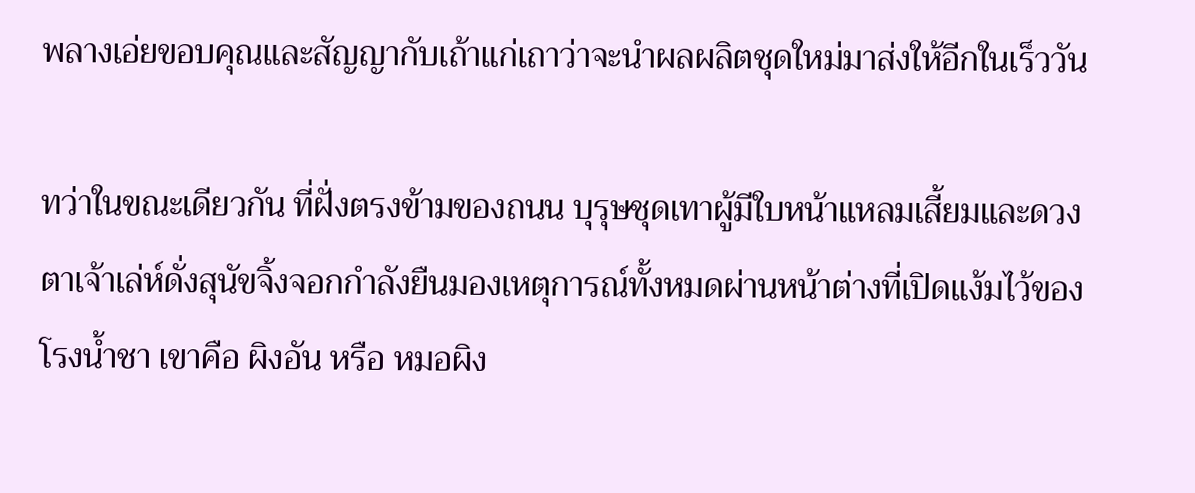พลางเอ่ยขอบคุณและสัญญากับเถ้าแก่เถาว่าจะนำผลผลิตชุดใหม่มาส่งให้อีกในเร็ววัน

ทว่าในขณะเดียวกัน ที่ฝั่งตรงข้ามของถนน บุรุษชุดเทาผู้มีใบหน้าแหลมเสี้ยมและดวงตาเจ้าเล่ห์ดั่งสุนัขจิ้งจอกกำลังยืนมองเหตุการณ์ทั้งหมดผ่านหน้าต่างที่เปิดแง้มไว้ของโรงน้ำชา เขาคือ ผิงอัน หรือ หมอผิง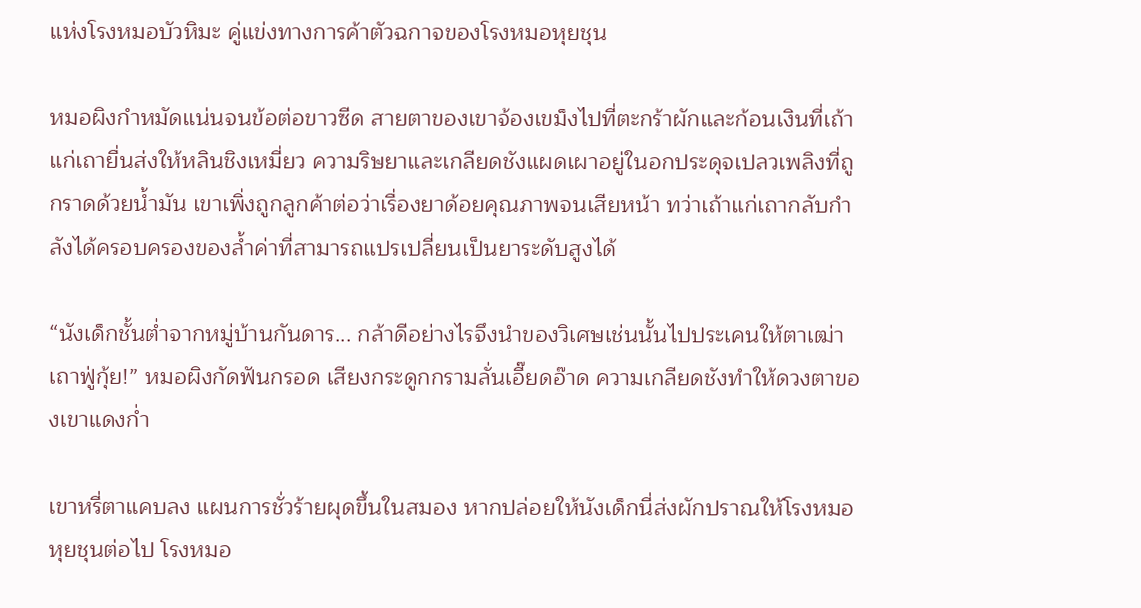แห่งโรงหมอบัวหิมะ คู่แข่งทางการค้าตัวฉกาจของโรงหมอหุยชุน

หมอผิงกำหมัดแน่นจนข้อต่อขาวซีด สายตาของเขาจ้องเขม็งไปที่ตะกร้าผักและก้อนเงินที่เถ้าแก่เถายื่นส่งให้หลินชิงเหมี่ยว ความริษยาและเกลียดชังแผดเผาอยู่ในอกประดุจเปลวเพลิงที่ถูกราดด้วยน้ำมัน เขาเพิ่งถูกลูกค้าต่อว่าเรื่องยาด้อยคุณภาพจนเสียหน้า ทว่าเถ้าแก่เถากลับกำลังได้ครอบครองของล้ำค่าที่สามารถแปรเปลี่ยนเป็นยาระดับสูงได้

“นังเด็กชั้นต่ำจากหมู่บ้านกันดาร... กล้าดีอย่างไรจึงนำของวิเศษเช่นนั้นไปประเคนให้ตาเฒ่าเถาฟู่กุ้ย!” หมอผิงกัดฟันกรอด เสียงกระดูกกรามลั่นเอี๊ยดอ๊าด ความเกลียดชังทำให้ดวงตาของเขาแดงก่ำ

เขาหรี่ตาแคบลง แผนการชั่วร้ายผุดขึ้นในสมอง หากปล่อยให้นังเด็กนี่ส่งผักปราณให้โรงหมอหุยชุนต่อไป โรงหมอ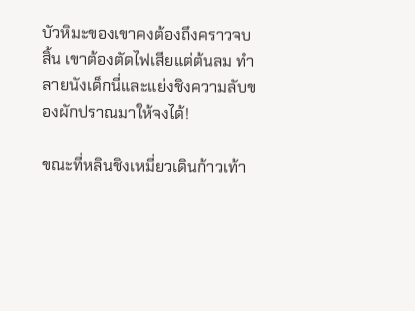บัวหิมะของเขาคงต้องถึงคราวจบสิ้น เขาต้องตัดไฟเสียแต่ต้นลม ทำลายนังเด็กนี่และแย่งชิงความลับของผักปราณมาให้จงได้!

ขณะที่หลินชิงเหมี่ยวเดินก้าวเท้า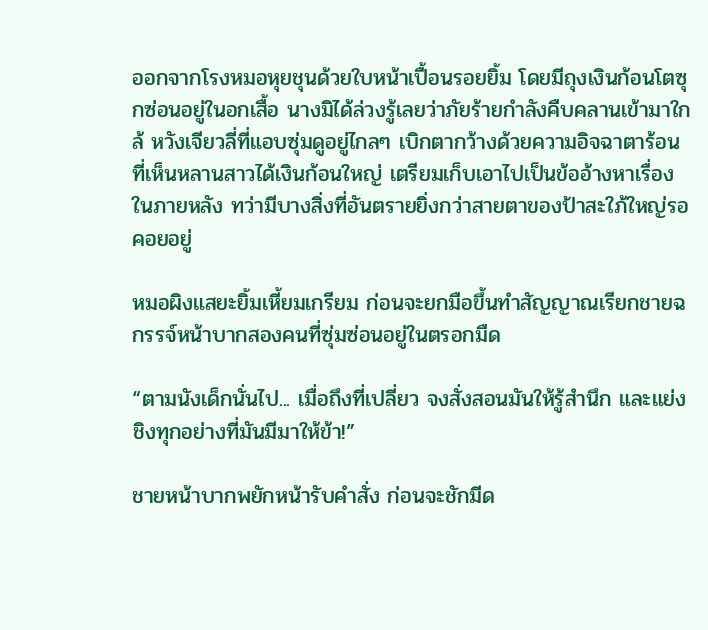ออกจากโรงหมอหุยชุนด้วยใบหน้าเปื้อนรอยยิ้ม โดยมีถุงเงินก้อนโตซุกซ่อนอยู่ในอกเสื้อ นางมิได้ล่วงรู้เลยว่าภัยร้ายกำลังคืบคลานเข้ามาใกล้ หวังเจียวลี่ที่แอบซุ่มดูอยู่ไกลๆ เบิกตากว้างด้วยความอิจฉาตาร้อนที่เห็นหลานสาวได้เงินก้อนใหญ่ เตรียมเก็บเอาไปเป็นข้ออ้างหาเรื่องในภายหลัง ทว่ามีบางสิ่งที่อันตรายยิ่งกว่าสายตาของป้าสะใภ้ใหญ่รอคอยอยู่

หมอผิงแสยะยิ้มเหี้ยมเกรียม ก่อนจะยกมือขึ้นทำสัญญาณเรียกชายฉกรรจ์หน้าบากสองคนที่ซุ่มซ่อนอยู่ในตรอกมืด

“ตามนังเด็กนั่นไป... เมื่อถึงที่เปลี่ยว จงสั่งสอนมันให้รู้สำนึก และแย่งชิงทุกอย่างที่มันมีมาให้ข้า!”

ชายหน้าบากพยักหน้ารับคำสั่ง ก่อนจะชักมีด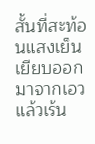สั้นที่สะท้อนแสงเย็นเยียบออกมาจากเอว แล้วเร้น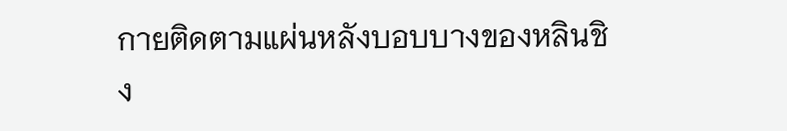กายติดตามแผ่นหลังบอบบางของหลินชิง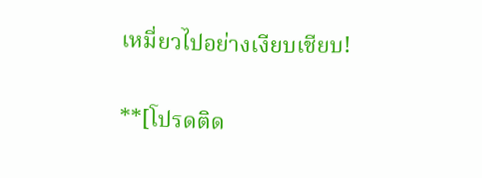เหมี่ยวไปอย่างเงียบเชียบ!

**[โปรดติด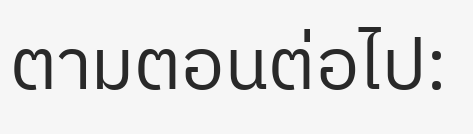ตามตอนต่อไป: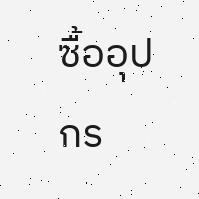ซื้ออุปกร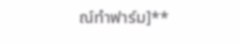ณ์ทำฟาร์ม]**